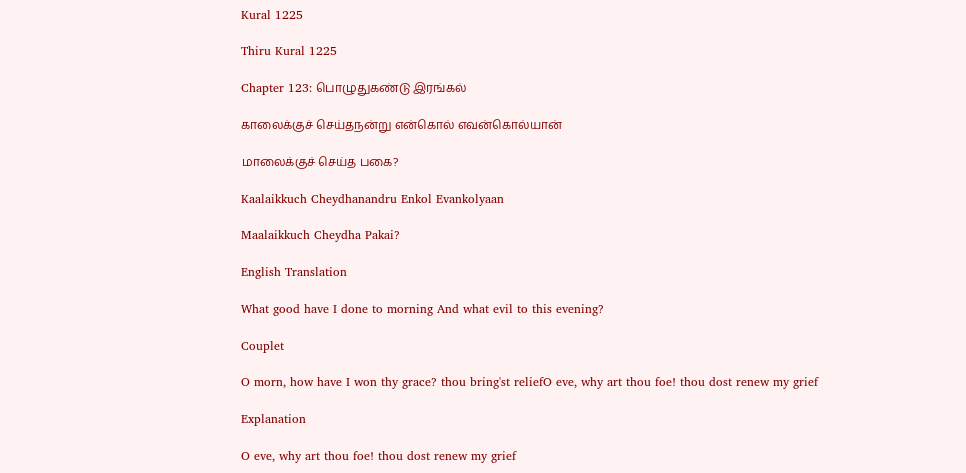Kural 1225

Thiru Kural 1225

Chapter 123: பொழுதுகண்டு இரங்கல்

காலைக்குச் செய்தநன்று என்கொல் எவன்கொல்யான்

மாலைக்குச் செய்த பகை?

Kaalaikkuch Cheydhanandru Enkol Evankolyaan

Maalaikkuch Cheydha Pakai?

English Translation

What good have I done to morning And what evil to this evening?

Couplet

O morn, how have I won thy grace? thou bring'st reliefO eve, why art thou foe! thou dost renew my grief

Explanation

O eve, why art thou foe! thou dost renew my grief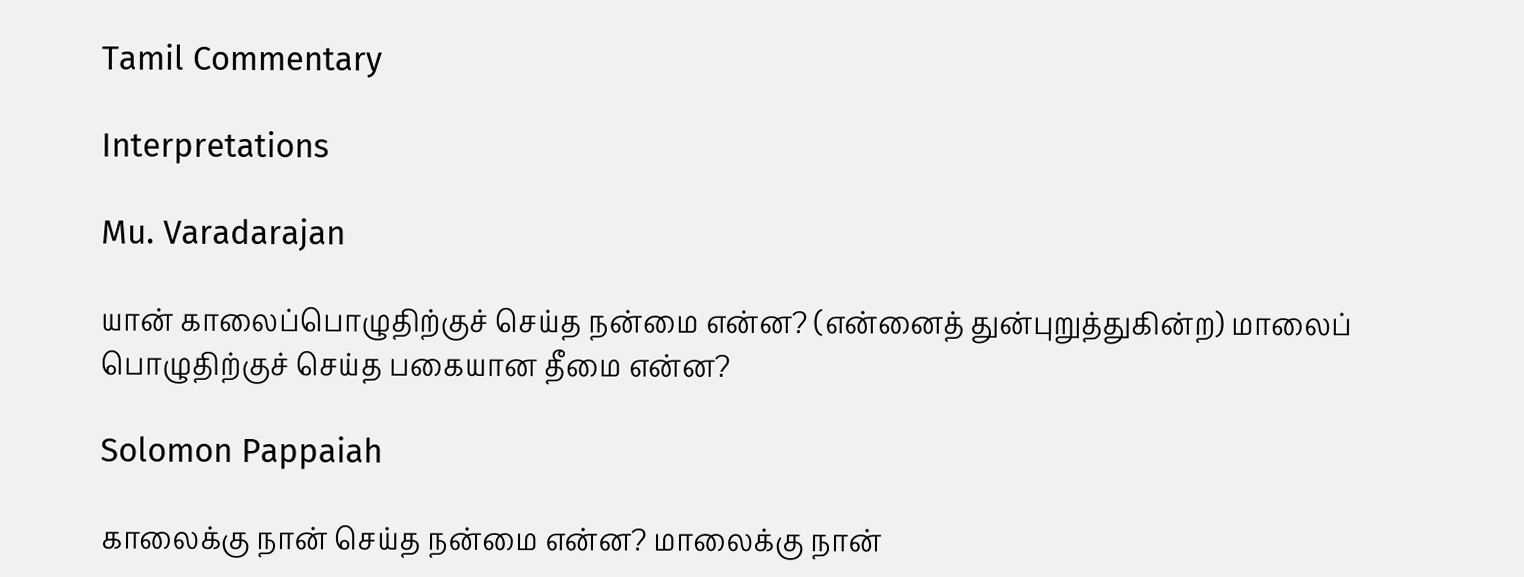Tamil Commentary

Interpretations

Mu. Varadarajan

யான் காலைப்பொழுதிற்குச் செய்த நன்மை என்ன? (என்னைத் துன்புறுத்துகின்ற) மாலைப் பொழுதிற்குச் செய்த பகையான தீமை என்ன?

Solomon Pappaiah

காலைக்கு நான் செய்த நன்மை என்ன? மாலைக்கு நான்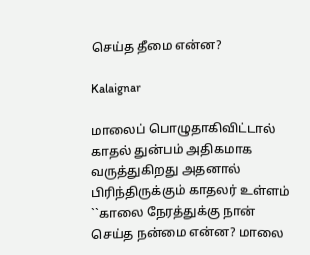செய்த தீமை என்ன?

Kalaignar

மாலைப் பொழுதாகிவிட்டால் காதல் துன்பம் அதிகமாக வருத்துகிறது அதனால் பிரிந்திருக்கும் காதலர் உள்ளம் ``காலை நேரத்துக்கு நான் செய்த நன்மை என்ன? மாலை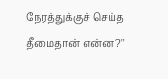நேரத்துக்குச் செய்த தீமைதான் என்ன?''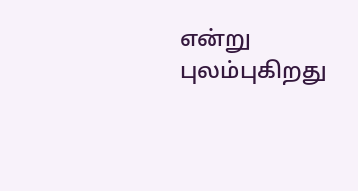என்று புலம்புகிறது